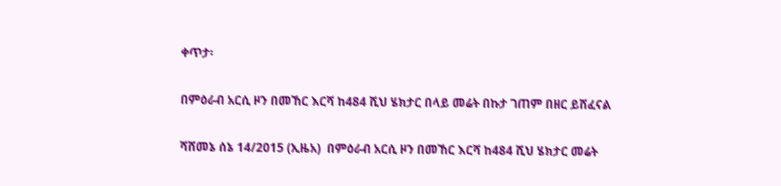ቀጥታ፡

በምዕራብ አርሲ ዞን በመኸር እርሻ ከ484 ሺህ ሄክታር በላይ መሬት በኩታ ገጠም በዘር ይሸፈናል

ሻሸመኔ ሰኔ 14/2015 (ኢዜአ)  በምዕራብ አርሲ ዞን በመኸር እርሻ ከ484 ሺህ ሄክታር መሬት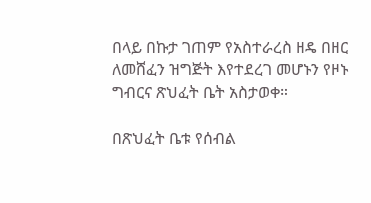በላይ በኩታ ገጠም የአስተራረስ ዘዴ በዘር ለመሸፈን ዝግጅት እየተደረገ መሆኑን የዞኑ ግብርና ጽህፈት ቤት አስታወቀ።

በጽህፈት ቤቱ የሰብል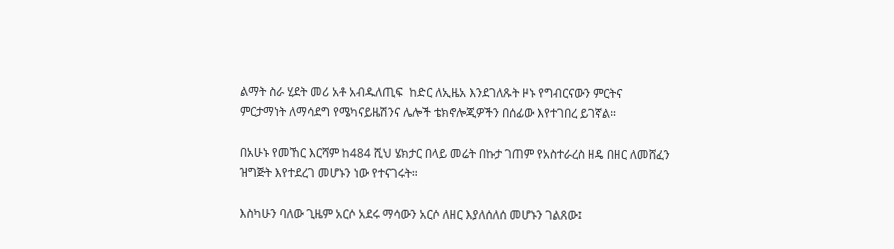ልማት ስራ ሂደት መሪ አቶ አብዱለጢፍ  ከድር ለኢዜአ እንደገለጹት ዞኑ የግብርናውን ምርትና ምርታማነት ለማሳደግ የሜካናይዜሽንና ሌሎች ቴክኖሎጂዎችን በሰፊው እየተገበረ ይገኛል።

በአሁኑ የመኸር እርሻም ከ484 ሺህ ሄክታር በላይ መሬት በኩታ ገጠም የአስተራረስ ዘዴ በዘር ለመሸፈን ዝግጅት እየተደረገ መሆኑን ነው የተናገሩት።

እስካሁን ባለው ጊዜም አርሶ አደሩ ማሳውን አርሶ ለዘር እያለሰለሰ መሆኑን ገልጸው፤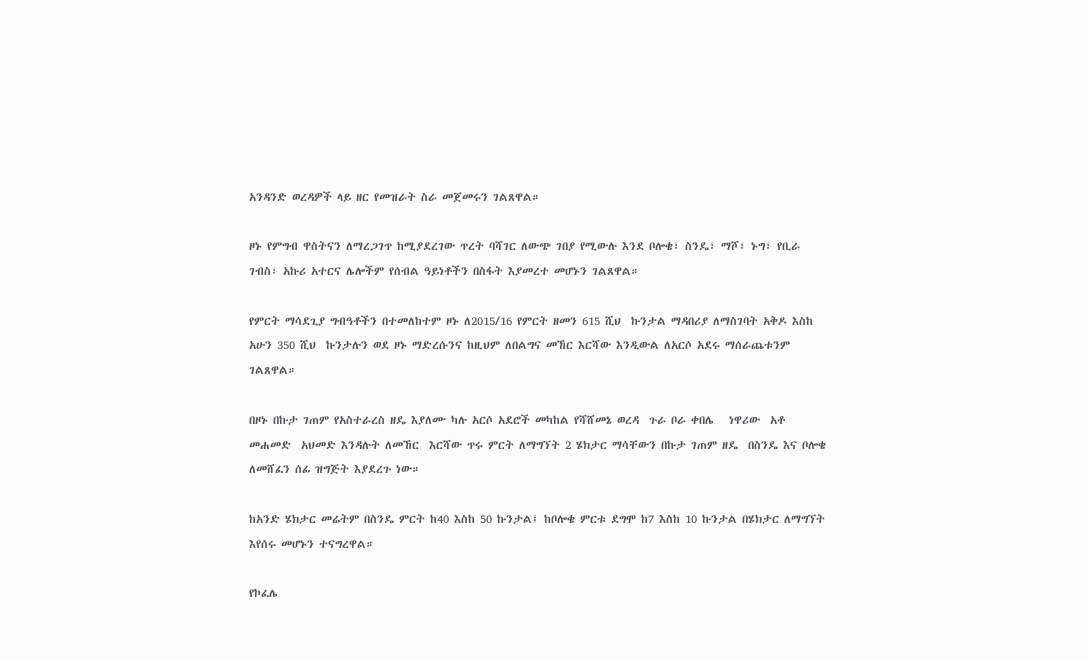አንዳንድ ወረዳዎች ላይ ዘር የመዝራት ስራ መጀመሩን ገልጸዋል።

ዞኑ የምግብ ዋስትናን ለማረጋገጥ ከሚያደረገው ጥረት ባሻገር ለውጭ ገበያ የሚውሉ እንደ ቦሎቄ፣ ስንዴ፣ ማሾ፣ ኑግ፣ የቢራ ገብስ፣ አኩሪ አተርና ሌሎችም የሰብል ዓይነቶችን በስፋት እያመረተ መሆኑን ገልጸዋል።

የምርት ማሳደጊያ ግብዓቶችን በተመለከተም ዞኑ ለ2015/16 የምርት ዘመን 615 ሺህ  ኩንታል ማዳበሪያ ለማስገባት አቅዶ እስከ አሁን 350 ሺህ  ኩንታሉን ወደ ዞኑ ማድረሱንና ከዚህም ለበልግና መኸር እርሻው እንዲውል ለአርሶ አደሩ ማሰራጨቱንም ገልጸዋል።

በዞኑ በኩታ ገጠም የአስተራረስ ዘዴ እያለሙ ካሉ አርሶ አደሮች መካከል የሻሸመኔ ወረዳ  ጉራ ቦራ ቀበሌ   ነዋሪው  አቶ መሐመድ  አህመድ እንዳሉት ለመኸር  እርሻው ጥሩ ምርት ለማግኘት 2 ሄክታር ማሳቸውን በኩታ ገጠም ዘዴ  በስንዴ እና ቦሎቄ  ለመሸፈን ሰፊ ዝግጅት እያደረጉ ነው።

ከአንድ ሄክታር መሬትም በስንዴ ምርት ከ40 እስከ 50 ኩንታል፤ ከቦሎቄ ምርቱ ደግሞ ከ7 እስከ 10 ኩንታል በሄክታር ለማግኘት  እየሰሩ መሆኑን ተናግረዋል።

የኮፈሌ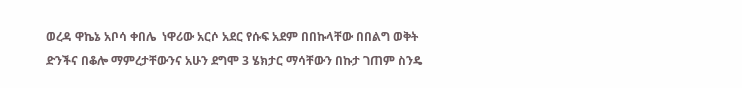ወረዳ ዋኬኔ አቦሳ ቀበሌ  ነዋሪው አርሶ አደር የሱፍ አደም በበኩላቸው በበልግ ወቅት ድንችና በቆሎ ማምረታቸውንና አሁን ደግሞ 3 ሄክታር ማሳቸውን በኩታ ገጠም ስንዴ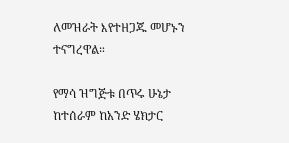ለመዝራት እየተዘጋጁ መሆኑን ተናግረዋል።

የማሳ ዝግጅቱ በጥሩ ሁኔታ ከተሰራም ከአንድ ሄክታር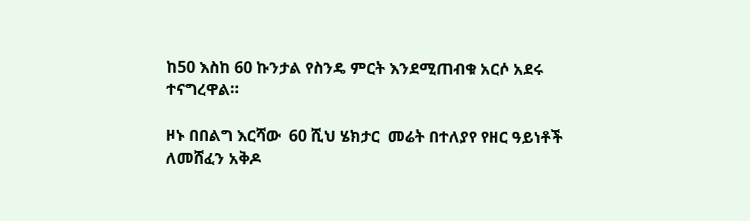ከ50 እስከ 60 ኩንታል የስንዴ ምርት እንደሚጠብቁ አርሶ አደሩ ተናግረዋል።

ዞኑ በበልግ እርሻው  60 ሺህ ሄክታር  መሬት በተለያየ የዘር ዓይነቶች ለመሸፈን አቅዶ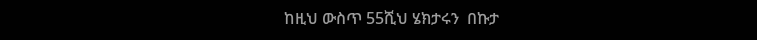ከዚህ ውስጥ 55ሺህ ሄክታሩን  በኩታ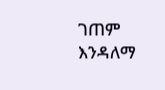ገጠም እንዳለማ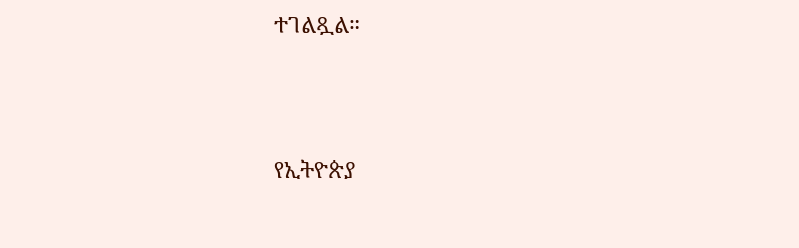ተገልጿል።





የኢትዮጵያ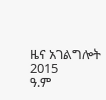ዜና አገልግሎት
2015
ዓ.ም